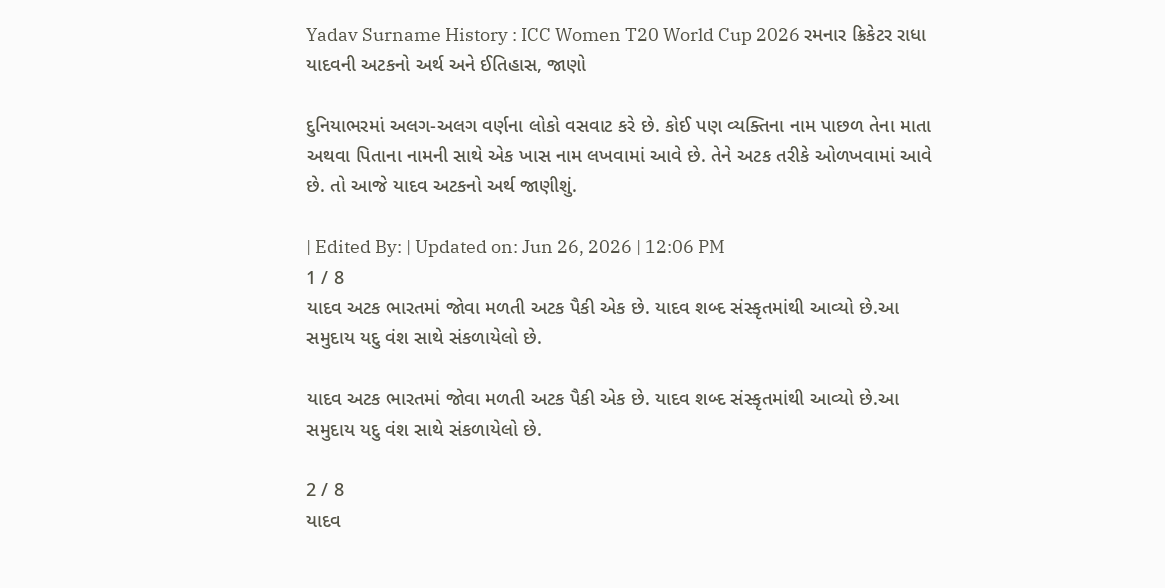Yadav Surname History : ICC Women T20 World Cup 2026 રમનાર ક્રિકેટર રાધા યાદવની અટકનો અર્થ અને ઈતિહાસ, જાણો

દુનિયાભરમાં અલગ-અલગ વર્ણના લોકો વસવાટ કરે છે. કોઈ પણ વ્યક્તિના નામ પાછળ તેના માતા અથવા પિતાના નામની સાથે એક ખાસ નામ લખવામાં આવે છે. તેને અટક તરીકે ઓળખવામાં આવે છે. તો આજે યાદવ અટકનો અર્થ જાણીશું.

| Edited By: | Updated on: Jun 26, 2026 | 12:06 PM
1 / 8
યાદવ અટક ભારતમાં જોવા મળતી અટક પૈકી એક છે. યાદવ શબ્દ સંસ્કૃતમાંથી આવ્યો છે.આ સમુદાય યદુ વંશ સાથે સંકળાયેલો છે.

યાદવ અટક ભારતમાં જોવા મળતી અટક પૈકી એક છે. યાદવ શબ્દ સંસ્કૃતમાંથી આવ્યો છે.આ સમુદાય યદુ વંશ સાથે સંકળાયેલો છે.

2 / 8
યાદવ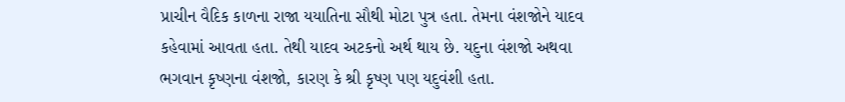પ્રાચીન વૈદિક કાળના રાજા યયાતિના સૌથી મોટા પુત્ર હતા. તેમના વંશજોને યાદવ કહેવામાં આવતા હતા. તેથી યાદવ અટકનો અર્થ થાય છે. યદુના વંશજો અથવા ભગવાન કૃષ્ણના વંશજો, કારણ કે શ્રી કૃષ્ણ પણ યદુવંશી હતા.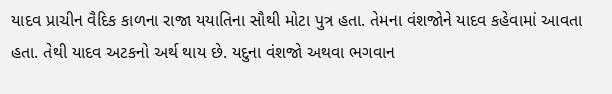યાદવ પ્રાચીન વૈદિક કાળના રાજા યયાતિના સૌથી મોટા પુત્ર હતા. તેમના વંશજોને યાદવ કહેવામાં આવતા હતા. તેથી યાદવ અટકનો અર્થ થાય છે. યદુના વંશજો અથવા ભગવાન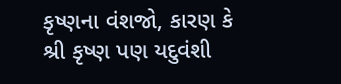કૃષ્ણના વંશજો, કારણ કે શ્રી કૃષ્ણ પણ યદુવંશી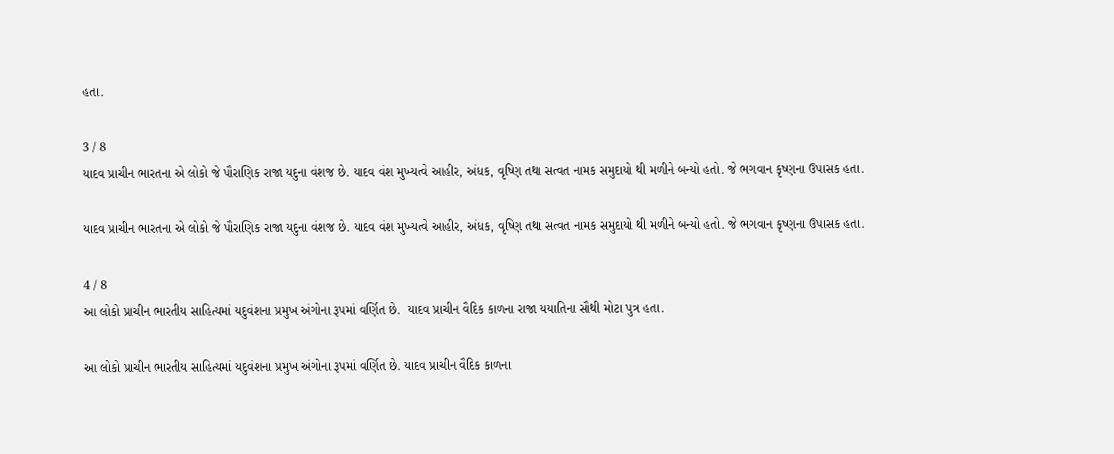હતા.

3 / 8
યાદવ પ્રાચીન ભારતના એ લોકો જે પૌરાણિક રાજા યદુના વંશજ છે. યાદવ વંશ મુખ્યત્વે આહીર, અંધક, વૃષ્ણિ તથા સત્વત નામક સમુદાયો થી મળીને બન્યો હતો. જે ભગવાન કૃષ્ણના ઉપાસક હતા.

યાદવ પ્રાચીન ભારતના એ લોકો જે પૌરાણિક રાજા યદુના વંશજ છે. યાદવ વંશ મુખ્યત્વે આહીર, અંધક, વૃષ્ણિ તથા સત્વત નામક સમુદાયો થી મળીને બન્યો હતો. જે ભગવાન કૃષ્ણના ઉપાસક હતા.

4 / 8
આ લોકો પ્રાચીન ભારતીય સાહિત્યમાં યદુવંશના પ્રમુખ અંગોના રૂપમાં વર્ણિત છે.  યાદવ પ્રાચીન વૈદિક કાળના રાજા યયાતિના સૌથી મોટા પુત્ર હતા.

આ લોકો પ્રાચીન ભારતીય સાહિત્યમાં યદુવંશના પ્રમુખ અંગોના રૂપમાં વર્ણિત છે. યાદવ પ્રાચીન વૈદિક કાળના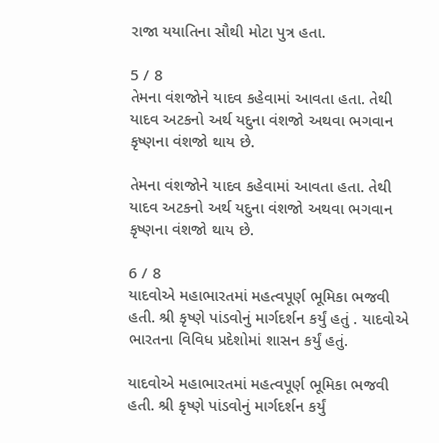રાજા યયાતિના સૌથી મોટા પુત્ર હતા.

5 / 8
તેમના વંશજોને યાદવ કહેવામાં આવતા હતા. તેથી યાદવ અટકનો અર્થ યદુના વંશજો અથવા ભગવાન કૃષ્ણના વંશજો થાય છે.

તેમના વંશજોને યાદવ કહેવામાં આવતા હતા. તેથી યાદવ અટકનો અર્થ યદુના વંશજો અથવા ભગવાન કૃષ્ણના વંશજો થાય છે.

6 / 8
યાદવોએ મહાભારતમાં મહત્વપૂર્ણ ભૂમિકા ભજવી હતી. શ્રી કૃષ્ણે પાંડવોનું માર્ગદર્શન કર્યું હતું . યાદવોએ ભારતના વિવિધ પ્રદેશોમાં શાસન કર્યું હતું.

યાદવોએ મહાભારતમાં મહત્વપૂર્ણ ભૂમિકા ભજવી હતી. શ્રી કૃષ્ણે પાંડવોનું માર્ગદર્શન કર્યું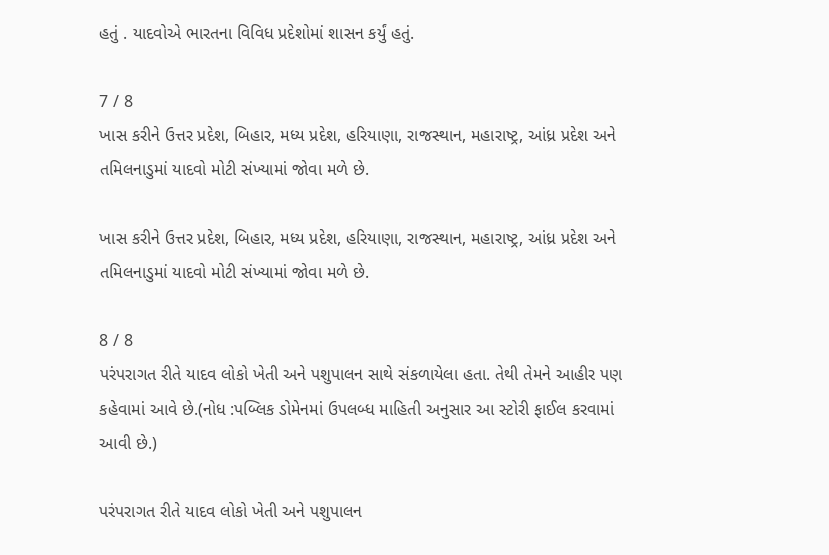હતું . યાદવોએ ભારતના વિવિધ પ્રદેશોમાં શાસન કર્યું હતું.

7 / 8
ખાસ કરીને ઉત્તર પ્રદેશ, બિહાર, મધ્ય પ્રદેશ, હરિયાણા, રાજસ્થાન, મહારાષ્ટ્ર, આંધ્ર પ્રદેશ અને તમિલનાડુમાં યાદવો મોટી સંખ્યામાં જોવા મળે છે.

ખાસ કરીને ઉત્તર પ્રદેશ, બિહાર, મધ્ય પ્રદેશ, હરિયાણા, રાજસ્થાન, મહારાષ્ટ્ર, આંધ્ર પ્રદેશ અને તમિલનાડુમાં યાદવો મોટી સંખ્યામાં જોવા મળે છે.

8 / 8
પરંપરાગત રીતે યાદવ લોકો ખેતી અને પશુપાલન સાથે સંકળાયેલા હતા. તેથી તેમને આહીર પણ કહેવામાં આવે છે.(નોધ :પબ્લિક ડોમેનમાં ઉપલબ્ધ માહિતી અનુસાર આ સ્ટોરી ફાઈલ કરવામાં આવી છે.)

પરંપરાગત રીતે યાદવ લોકો ખેતી અને પશુપાલન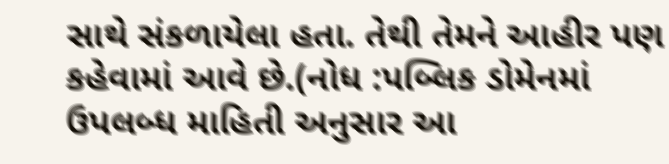સાથે સંકળાયેલા હતા. તેથી તેમને આહીર પણ કહેવામાં આવે છે.(નોધ :પબ્લિક ડોમેનમાં ઉપલબ્ધ માહિતી અનુસાર આ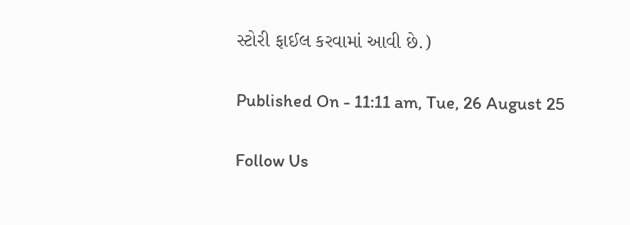સ્ટોરી ફાઈલ કરવામાં આવી છે.)

Published On - 11:11 am, Tue, 26 August 25

Follow Us